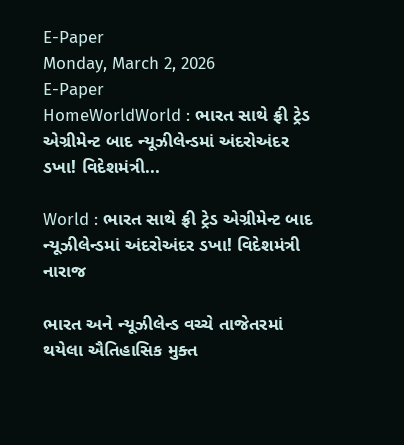E-Paper
Monday, March 2, 2026
E-Paper
HomeWorldWorld : ભારત સાથે ફ્રી ટ્રેડ એગ્રીમેન્ટ બાદ ન્યૂઝીલેન્ડમાં અંદરોઅંદર ડખા! વિદેશમંત્રી...

World : ભારત સાથે ફ્રી ટ્રેડ એગ્રીમેન્ટ બાદ ન્યૂઝીલેન્ડમાં અંદરોઅંદર ડખા! વિદેશમંત્રી નારાજ

ભારત અને ન્યૂઝીલેન્ડ વચ્ચે તાજેતરમાં થયેલા ઐતિહાસિક મુક્ત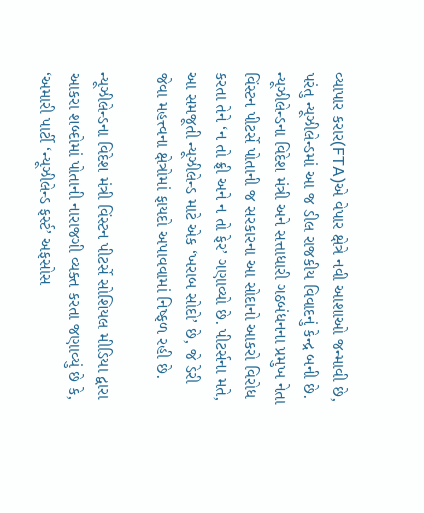વ્યાપાર કરાર(FTA)એ વેપાર ક્ષેત્રે નવી આશાઓ જન્માવી છે, પરંતુ ન્યૂઝીલેન્ડમાં આ જ ડીલ રાજકીય વિવાદનું કેન્દ્ર બની છે. ન્યૂઝીલેન્ડના વિદેશ મંત્રી અને સત્તાધારી ગઠબંધનના પ્રમુખ નેતા વિંસ્ટન પીટર્સે પોતાની જ સરકારના આ સોદાનો આકરો વિરોધ કરતા તેને ‘ન તો ફ્રી અને ન તો ફેર’ ગણાવ્યો છે. પીટર્સના મતે, આ સમજૂતી ન્યૂઝીલેન્ડ માટે એક ‘ખરાબ સોદો’ છે, જે ડેરી જેવા મહત્ત્વના ક્ષેત્રોમાં ફાયદો અપાવવામાં નિષ્ફળ રહી છે.

ન્યૂઝીલેન્ડના વિદેશ મંત્રી વિંસ્ટન પીટર્સે સોશિયલ મીડિયા દ્વારા આકરા શબ્દોમાં પોતાની નારાજગી વ્યક્ત કરતા જણાવ્યું છે કે, ‘અમારી પાર્ટી ‘ન્યૂઝીલેન્ડ ફર્સ્ટ’ અફસોસ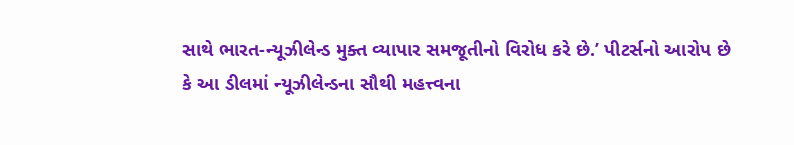સાથે ભારત-ન્યૂઝીલેન્ડ મુક્ત વ્યાપાર સમજૂતીનો વિરોધ કરે છે.’ પીટર્સનો આરોપ છે કે આ ડીલમાં ન્યૂઝીલેન્ડના સૌથી મહત્ત્વના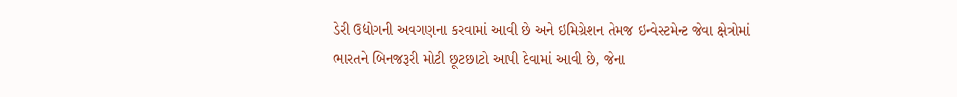ડેરી ઉદ્યોગની અવગણના કરવામાં આવી છે અને ઇમિગ્રેશન તેમજ ઇન્વેસ્ટમેન્ટ જેવા ક્ષેત્રોમાં ભારતને બિનજરૂરી મોટી છૂટછાટો આપી દેવામાં આવી છે, જેના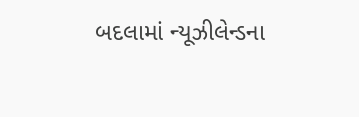બદલામાં ન્યૂઝીલેન્ડના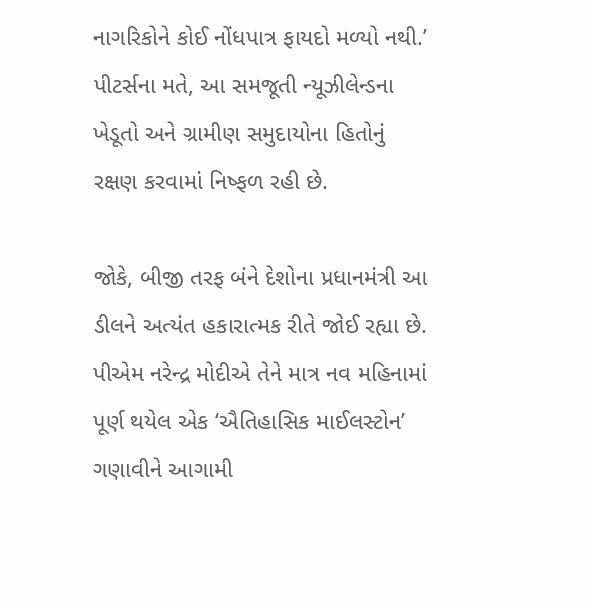નાગરિકોને કોઈ નોંધપાત્ર ફાયદો મળ્યો નથી.’ પીટર્સના મતે, આ સમજૂતી ન્યૂઝીલેન્ડના ખેડૂતો અને ગ્રામીણ સમુદાયોના હિતોનું રક્ષણ કરવામાં નિષ્ફળ રહી છે.

જોકે, બીજી તરફ બંને દેશોના પ્રધાનમંત્રી આ ડીલને અત્યંત હકારાત્મક રીતે જોઈ રહ્યા છે. પીએમ નરેન્દ્ર મોદીએ તેને માત્ર નવ મહિનામાં પૂર્ણ થયેલ એક ‘ઐતિહાસિક માઈલસ્ટોન’ ગણાવીને આગામી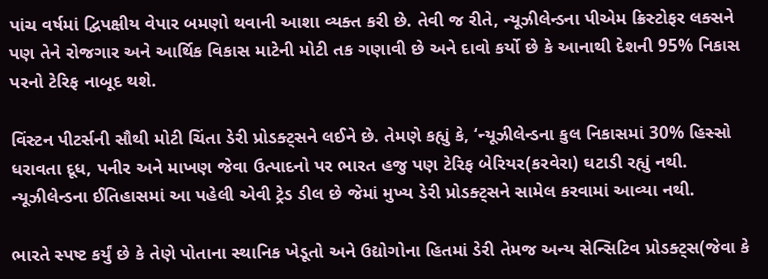પાંચ વર્ષમાં દ્વિપક્ષીય વેપાર બમણો થવાની આશા વ્યક્ત કરી છે. તેવી જ રીતે, ન્યૂઝીલેન્ડના પીએમ ક્રિસ્ટોફર લક્સને પણ તેને રોજગાર અને આર્થિક વિકાસ માટેની મોટી તક ગણાવી છે અને દાવો કર્યો છે કે આનાથી દેશની 95% નિકાસ પરનો ટેરિફ નાબૂદ થશે.

વિંસ્ટન પીટર્સની સૌથી મોટી ચિંતા ડેરી પ્રોડક્ટ્સને લઈને છે. તેમણે કહ્યું કે, ‘ન્યૂઝીલેન્ડના કુલ નિકાસમાં 30% હિસ્સો ધરાવતા દૂધ, પનીર અને માખણ જેવા ઉત્પાદનો પર ભારત હજુ પણ ટેરિફ બેરિયર(કરવેરા) ઘટાડી રહ્યું નથી. ન્યૂઝીલેન્ડના ઈતિહાસમાં આ પહેલી એવી ટ્રેડ ડીલ છે જેમાં મુખ્ય ડેરી પ્રોડક્ટ્સને સામેલ કરવામાં આવ્યા નથી.

ભારતે સ્પષ્ટ કર્યું છે કે તેણે પોતાના સ્થાનિક ખેડૂતો અને ઉદ્યોગોના હિતમાં ડેરી તેમજ અન્ય સેન્સિટિવ પ્રોડક્ટ્સ(જેવા કે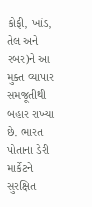કોફી, ખાંડ, તેલ અને રબર)ને આ મુક્ત વ્યાપાર સમજૂતીથી બહાર રાખ્યા છે. ભારત પોતાના ડેરી માર્કેટને સુરક્ષિત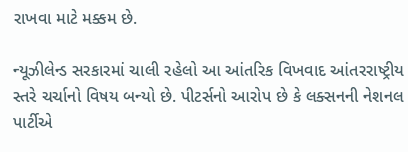રાખવા માટે મક્કમ છે.

ન્યૂઝીલેન્ડ સરકારમાં ચાલી રહેલો આ આંતરિક વિખવાદ આંતરરાષ્ટ્રીય સ્તરે ચર્ચાનો વિષય બન્યો છે. પીટર્સનો આરોપ છે કે લક્સનની નેશનલ પાર્ટીએ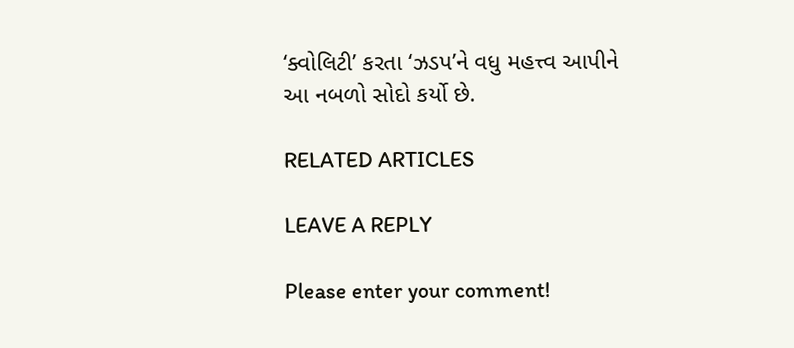‘ક્વોલિટી’ કરતા ‘ઝડપ’ને વધુ મહત્ત્વ આપીને આ નબળો સોદો કર્યો છે.

RELATED ARTICLES

LEAVE A REPLY

Please enter your comment!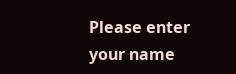Please enter your name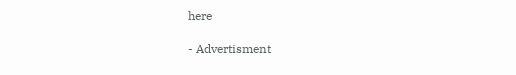here

- Advertisment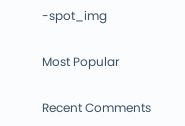-spot_img

Most Popular

Recent Comments